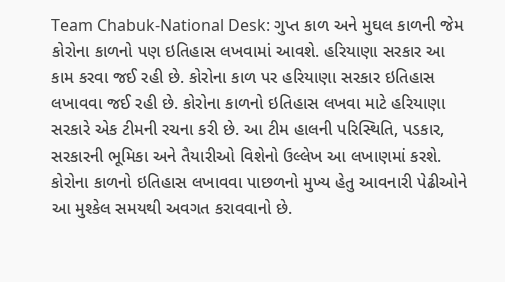Team Chabuk-National Desk: ગુપ્ત કાળ અને મુઘલ કાળની જેમ કોરોના કાળનો પણ ઇતિહાસ લખવામાં આવશે. હરિયાણા સરકાર આ કામ કરવા જઈ રહી છે. કોરોના કાળ પર હરિયાણા સરકાર ઇતિહાસ લખાવવા જઈ રહી છે. કોરોના કાળનો ઇતિહાસ લખવા માટે હરિયાણા સરકારે એક ટીમની રચના કરી છે. આ ટીમ હાલની પરિસ્થિતિ, પડકાર, સરકારની ભૂમિકા અને તૈયારીઓ વિશેનો ઉલ્લેખ આ લખાણમાં કરશે. કોરોના કાળનો ઇતિહાસ લખાવવા પાછળનો મુખ્ય હેતુ આવનારી પેઢીઓને આ મુશ્કેલ સમયથી અવગત કરાવવાનો છે.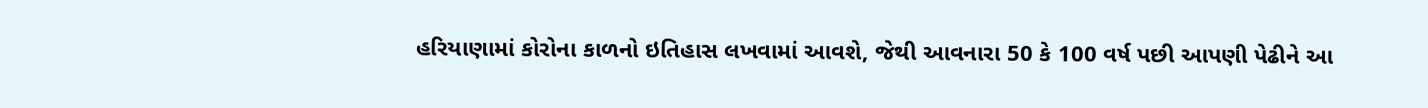હરિયાણામાં કોરોના કાળનો ઇતિહાસ લખવામાં આવશે, જેથી આવનારા 50 કે 100 વર્ષ પછી આપણી પેઢીને આ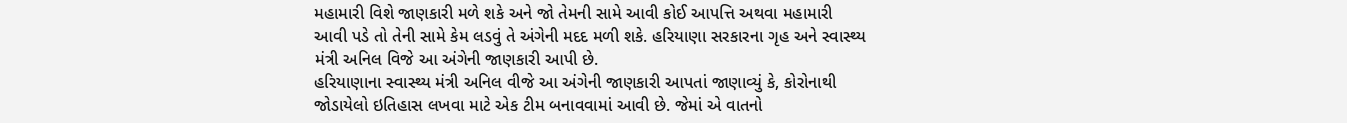મહામારી વિશે જાણકારી મળે શકે અને જો તેમની સામે આવી કોઈ આપત્તિ અથવા મહામારી આવી પડે તો તેની સામે કેમ લડવું તે અંગેની મદદ મળી શકે. હરિયાણા સરકારના ગૃહ અને સ્વાસ્થ્ય મંત્રી અનિલ વિજે આ અંગેની જાણકારી આપી છે.
હરિયાણાના સ્વાસ્થ્ય મંત્રી અનિલ વીજે આ અંગેની જાણકારી આપતાં જાણાવ્યું કે, કોરોનાથી જોડાયેલો ઇતિહાસ લખવા માટે એક ટીમ બનાવવામાં આવી છે. જેમાં એ વાતનો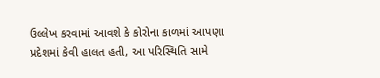ઉલ્લેખ કરવામાં આવશે કે કોરોના કાળમાં આપણા પ્રદેશમાં કેવી હાલત હતી, આ પરિસ્થિતિ સામે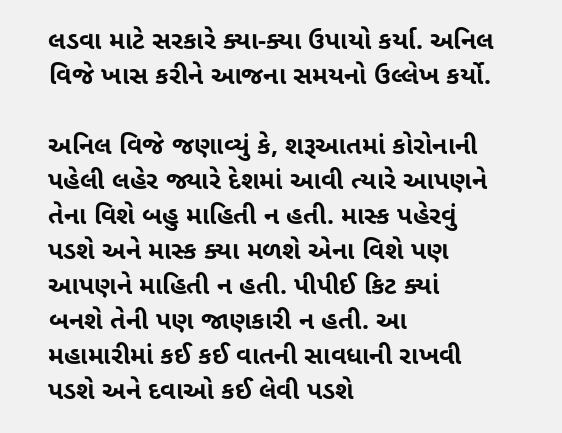લડવા માટે સરકારે ક્યા-ક્યા ઉપાયો કર્યા. અનિલ વિજે ખાસ કરીને આજના સમયનો ઉલ્લેખ કર્યો.

અનિલ વિજે જણાવ્યું કે, શરૂઆતમાં કોરોનાની પહેલી લહેર જ્યારે દેશમાં આવી ત્યારે આપણને તેના વિશે બહુ માહિતી ન હતી. માસ્ક પહેરવું પડશે અને માસ્ક ક્યા મળશે એના વિશે પણ આપણને માહિતી ન હતી. પીપીઈ કિટ ક્યાં બનશે તેની પણ જાણકારી ન હતી. આ મહામારીમાં કઈ કઈ વાતની સાવધાની રાખવી પડશે અને દવાઓ કઈ લેવી પડશે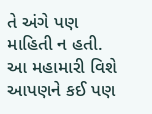તે અંગે પણ માહિતી ન હતી. આ મહામારી વિશે આપણને કઈ પણ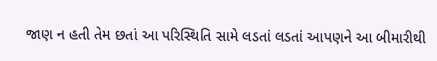જાણ ન હતી તેમ છતાં આ પરિસ્થિતિ સામે લડતાં લડતાં આપણને આ બીમારીથી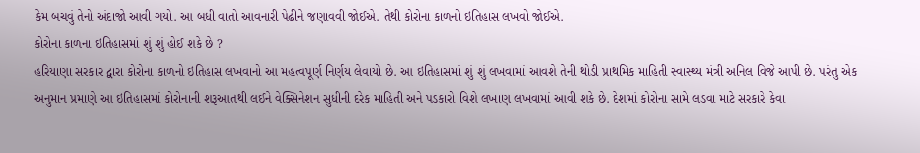કેમ બચવું તેનો અંદાજો આવી ગયો. આ બધી વાતો આવનારી પેઢીને જણાવવી જોઈએ. તેથી કોરોના કાળનો ઇતિહાસ લખવો જોઈએ.
કોરોના કાળના ઇતિહાસમાં શું શું હોઈ શકે છે ?
હરિયાણા સરકાર દ્વારા કોરોના કાળનો ઇતિહાસ લખવાનો આ મહત્વપૂર્ણ નિર્ણય લેવાયો છે. આ ઇતિહાસમાં શું શું લખવામાં આવશે તેની થોડી પ્રાથમિક માહિતી સ્વાસ્થ્ય મંત્રી અનિલ વિજે આપી છે. પરંતુ એક અનુમાન પ્રમાણે આ ઇતિહાસમાં કોરોનાની શરૂઆતથી લઈને વેક્સિનેશન સુધીની દરેક માહિતી અને પડકારો વિશે લખાણ લખવામાં આવી શકે છે. દેશમાં કોરોના સામે લડવા માટે સરકારે કેવા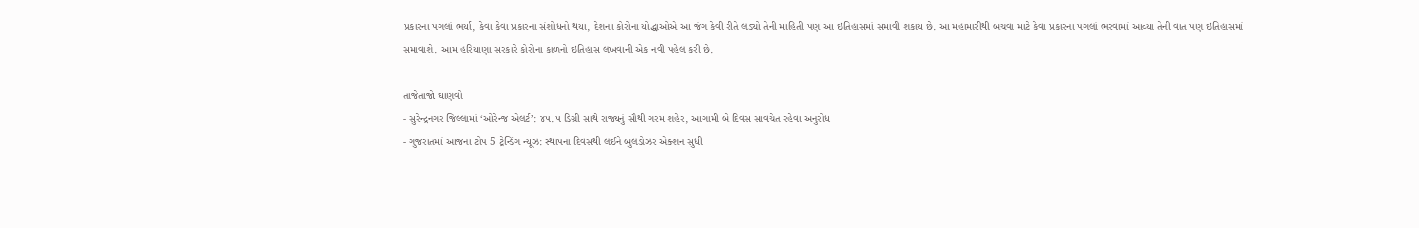પ્રકારના પગલાં ભર્યા, કેવા કેવા પ્રકારના સંશોધનો થયા, દેશના કોરોના યોદ્ધાઓએ આ જંગ કેવી રીતે લડ્યો તેની માહિતી પણ આ ઇતિહાસમાં સમાવી શકાય છે. આ મહામારીથી બચવા માટે કેવા પ્રકારના પગલાં ભરવામાં આવ્યા તેની વાત પણ ઇતિહાસમાં સમાવાશે. આમ હરિયાણા સરકારે કોરોના કાળનો ઇતિહાસ લખવાની એક નવી પહેલ કરી છે.

તાજેતાજો ઘાણવો
- સુરેન્દ્રનગર જિલ્લામાં ‘ઓરેન્જ એલર્ટ’: ૪૫.૫ ડિગ્રી સાથે રાજ્યનું સૌથી ગરમ શહેર, આગામી બે દિવસ સાવચેત રહેવા અનુરોધ
- ગુજરાતમાં આજના ટોપ 5 ટ્રેન્ડિંગ ન્યૂઝ: સ્થાપના દિવસથી લઈને બુલડોઝર એક્શન સુધી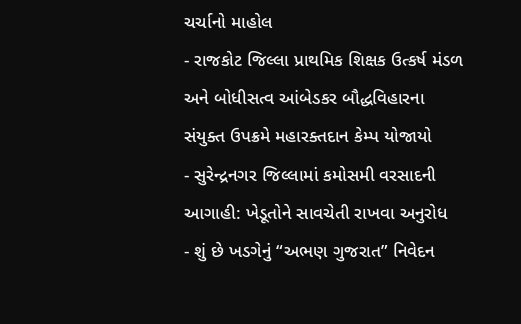ચર્ચાનો માહોલ
- રાજકોટ જિલ્લા પ્રાથમિક શિક્ષક ઉત્કર્ષ મંડળ અને બોધીસત્વ આંબેડકર બૌદ્ધવિહારના સંયુક્ત ઉપક્રમે મહારક્તદાન કેમ્પ યોજાયો
- સુરેન્દ્રનગર જિલ્લામાં કમોસમી વરસાદની આગાહી: ખેડૂતોને સાવચેતી રાખવા અનુરોધ
- શું છે ખડગેનું “અભણ ગુજરાત” નિવેદન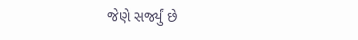જેણે સર્જ્યું છે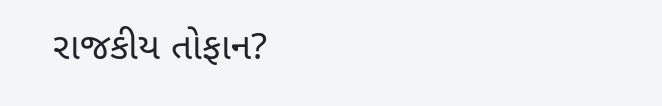રાજકીય તોફાન?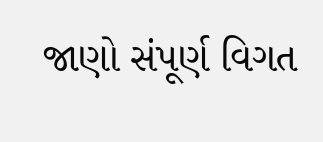જાણો સંપૂર્ણ વિગત